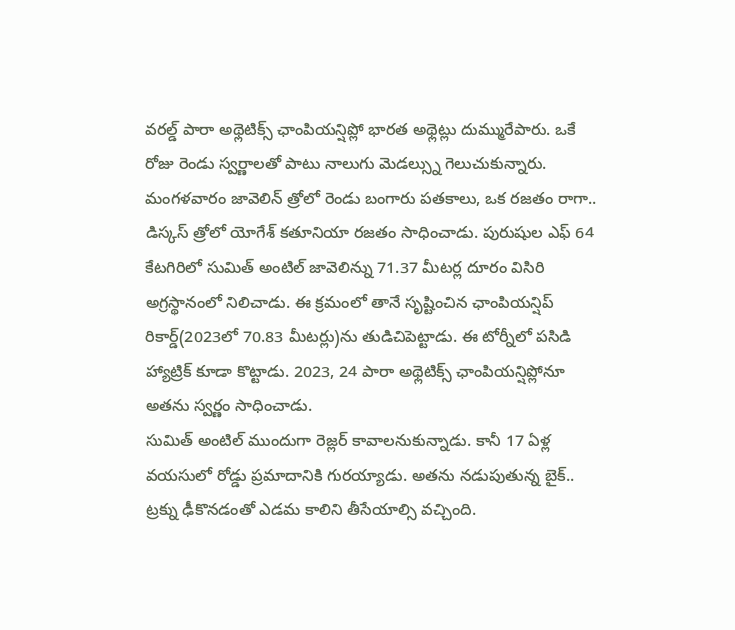వరల్డ్ పారా అథ్లెటిక్స్ ఛాంపియన్షిప్లో భారత అథ్లెట్లు దుమ్మురేపారు. ఒకే రోజు రెండు స్వర్ణాలతో పాటు నాలుగు మెడల్స్ను గెలుచుకున్నారు. మంగళవారం జావెలిన్ త్రోలో రెండు బంగారు పతకాలు, ఒక రజతం రాగా.. డిస్కస్ త్రోలో యోగేశ్ కతూనియా రజతం సాధించాడు. పురుషుల ఎఫ్ 64 కేటగిరిలో సుమిత్ అంటిల్ జావెలిన్ను 71.37 మీటర్ల దూరం విసిరి అగ్రస్థానంలో నిలిచాడు. ఈ క్రమంలో తానే సృష్టించిన ఛాంపియన్షిప్ రికార్డ్(2023లో 70.83 మీటర్లు)ను తుడిచిపెట్టాడు. ఈ టోర్నీలో పసిడి హ్యాట్రిక్ కూడా కొట్టాడు. 2023, 24 పారా అథ్లెటిక్స్ ఛాంపియన్షిప్లోనూ అతను స్వర్ణం సాధించాడు.
సుమిత్ అంటిల్ ముందుగా రెజ్లర్ కావాలనుకున్నాడు. కానీ 17 ఏళ్ల వయసులో రోడ్డు ప్రమాదానికి గురయ్యాడు. అతను నడుపుతున్న బైక్.. ట్రక్ను ఢీకొనడంతో ఎడమ కాలిని తీసేయాల్సి వచ్చింది.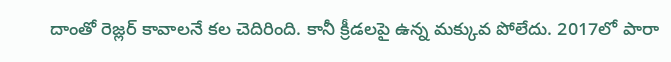దాంతో రెజ్లర్ కావాలనే కల చెదిరింది. కానీ క్రీడలపై ఉన్న మక్కువ పోలేదు. 2017లో పారా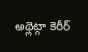అథ్లెట్గా కెరీర్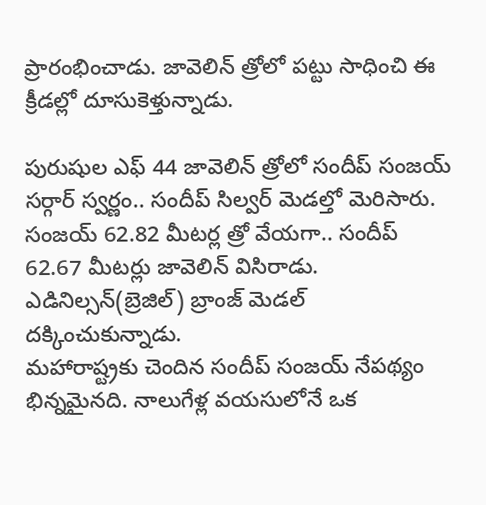ప్రారంభించాడు. జావెలిన్ త్రోలో పట్టు సాధించి ఈ క్రీడల్లో దూసుకెళ్తున్నాడు.

పురుషుల ఎఫ్ 44 జావెలిన్ త్రోలో సందీప్ సంజయ్ సర్గార్ స్వర్ణం.. సందీప్ సిల్వర్ మెడల్తో మెరిసారు. సంజయ్ 62.82 మీటర్ల త్రో వేయగా.. సందీప్ 62.67 మీటర్లు జావెలిన్ విసిరాడు. ఎడినిల్సన్(బ్రెజిల్) బ్రాంజ్ మెడల్ దక్కించుకున్నాడు.
మహారాష్ట్రకు చెందిన సందీప్ సంజయ్ నేపథ్యం భిన్నమైనది. నాలుగేళ్ల వయసులోనే ఒక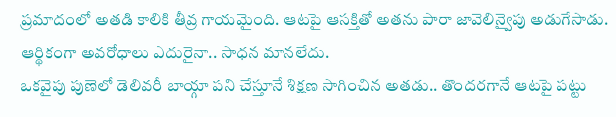ప్రమాదంలో అతడి కాలికి తీవ్ర గాయమైంది. ఆటపై ఆసక్తితో అతను పారా జావెలిన్వైపు అడుగేసాడు. ఆర్థికంగా అవరోధాలు ఎదురైనా.. సాధన మానలేదు.
ఒకవైపు పుణెలో డెలివరీ బాయ్గా పని చేస్తూనే శిక్షణ సాగించిన అతడు.. తొందరగానే ఆటపై పట్టు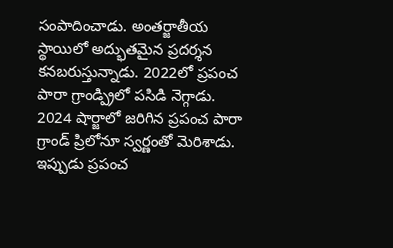సంపాదించాడు. అంతర్జాతీయ స్థాయిలో అద్భుతమైన ప్రదర్శన కనబరుస్తున్నాడు. 2022లో ప్రపంచ పారా గ్రాండ్ప్రిలో పసిడి నెగ్గాడు. 2024 షార్జాలో జరిగిన ప్రపంచ పారా గ్రాండ్ ప్రిలోనూ స్వర్ణంతో మెరిశాడు. ఇప్పుడు ప్రపంచ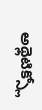అథ్లెటిక్స్లో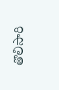తొలిసారి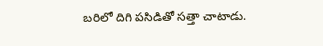బరిలో దిగి పసిడితో సత్తా చాటాడు.